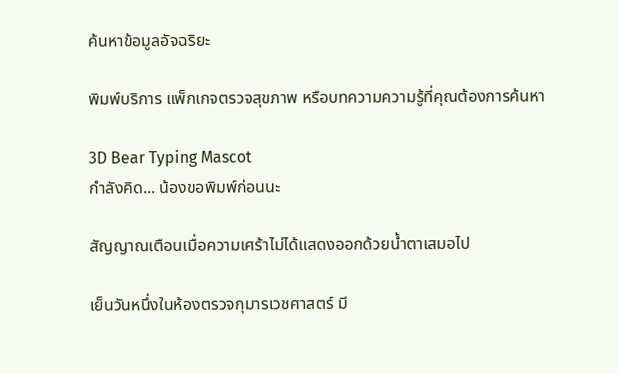ค้นหาข้อมูลอัจฉริยะ

พิมพ์บริการ แพ็กเกจตรวจสุขภาพ หรือบทความความรู้ที่คุณต้องการค้นหา

3D Bear Typing Mascot
กำลังคิด... น้องขอพิมพ์ก่อนนะ

สัญญาณเตือนเมื่อความเศร้าไม่ได้แสดงออกด้วยน้ำตาเสมอไป

เย็นวันหนึ่งในห้องตรวจกุมารเวชศาสตร์ มี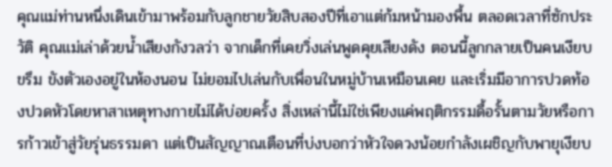คุณแม่ท่านหนึ่งเดินเข้ามาพร้อมกับลูกชายวัยสิบสองปีที่เอาแต่ก้มหน้ามองพื้น ตลอดเวลาที่ซักประวัติ คุณแม่เล่าด้วยน้ำเสียงกังวลว่า จากเด็กที่เคยวิ่งเล่นพูดคุยเสียงดัง ตอนนี้ลูกกลายเป็นคนเงียบขรึม ขังตัวเองอยู่ในห้องนอน ไม่ยอมไปเล่นกับเพื่อนในหมู่บ้านเหมือนเคย และเริ่มมีอาการปวดท้องปวดหัวโดยหาสาเหตุทางกายไม่ได้บ่อยครั้ง สิ่งเหล่านี้ไม่ใช่เพียงแค่พฤติกรรมดื้อรั้นตามวัยหรือการก้าวเข้าสู่วัยรุ่นธรรมดา แต่เป็นสัญญาณเตือนที่บ่งบอกว่าหัวใจดวงน้อยกำลังเผชิญกับพายุเงียบ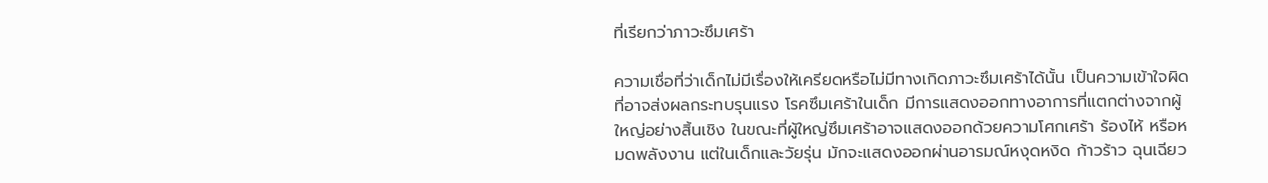ที่เรียกว่าภาวะซึมเศร้า

ความเชื่อที่ว่าเด็กไม่มีเรื่องให้เครียดหรือไม่มีทางเกิดภาวะซึมเศร้าได้นั้น เป็นความเข้าใจผิดที่อาจส่งผลกระทบรุนแรง โรคซึมเศร้าในเด็ก มีการแสดงออกทางอาการที่แตกต่างจากผู้ใหญ่อย่างสิ้นเชิง ในขณะที่ผู้ใหญ่ซึมเศร้าอาจแสดงออกด้วยความโศกเศร้า ร้องไห้ หรือหมดพลังงาน แต่ในเด็กและวัยรุ่น มักจะแสดงออกผ่านอารมณ์หงุดหงิด ก้าวร้าว ฉุนเฉียว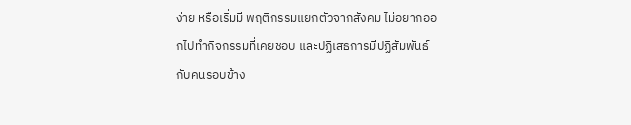ง่าย หรือเริ่มมี พฤติกรรมแยกตัวจากสังคม ไม่อยากออกไปทำกิจกรรมที่เคยชอบ และปฏิเสธการมีปฏิสัมพันธ์กับคนรอบข้าง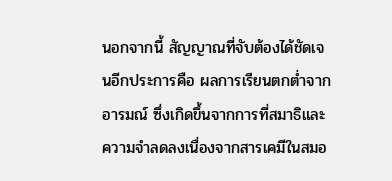นอกจากนี้ สัญญาณที่จับต้องได้ชัดเจนอีกประการคือ ผลการเรียนตกต่ำจากอารมณ์ ซึ่งเกิดขึ้นจากการที่สมาธิและความจำลดลงเนื่องจากสารเคมีในสมอ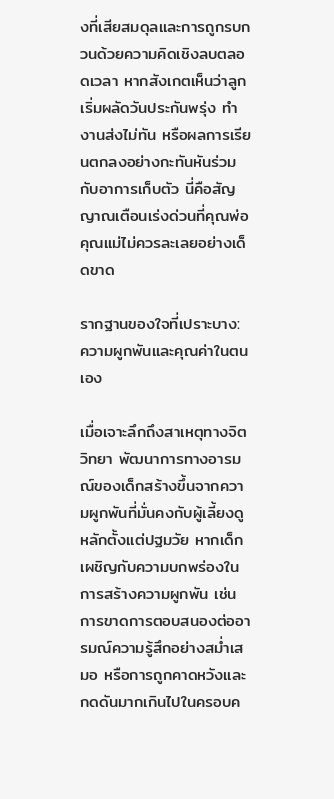งที่เสียสมดุลและการถูกรบกวนด้วยความคิดเชิงลบตลอดเวลา หากสังเกตเห็นว่าลูกเริ่มผลัดวันประกันพรุ่ง ทำงานส่งไม่ทัน หรือผลการเรียนตกลงอย่างกะทันหันร่วมกับอาการเก็บตัว นี่คือสัญญาณเตือนเร่งด่วนที่คุณพ่อคุณแม่ไม่ควรละเลยอย่างเด็ดขาด

รากฐานของใจที่เปราะบาง: ความผูกพันและคุณค่าในตนเอง

เมื่อเจาะลึกถึงสาเหตุทางจิตวิทยา พัฒนาการทางอารมณ์ของเด็กสร้างขึ้นจากความผูกพันที่มั่นคงกับผู้เลี้ยงดูหลักตั้งแต่ปฐมวัย หากเด็กเผชิญกับความบกพร่องในการสร้างความผูกพัน เช่น การขาดการตอบสนองต่ออารมณ์ความรู้สึกอย่างสม่ำเสมอ หรือการถูกคาดหวังและกดดันมากเกินไปในครอบค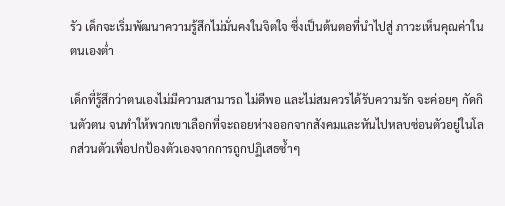รัว เด็กจะเริ่มพัฒนาความรู้สึกไม่มั่นคงในจิตใจ ซึ่งเป็นต้นตอที่นำไปสู่ ภาวะเห็นคุณค่าในตนเองต่ำ

เด็กที่รู้สึกว่าตนเองไม่มีความสามารถ ไม่ดีพอ และไม่สมควรได้รับความรัก จะค่อยๆ กัดกินตัวตน จนทำให้พวกเขาเลือกที่จะถอยห่างออกจากสังคมและหันไปหลบซ่อนตัวอยู่ในโลกส่วนตัวเพื่อปกป้องตัวเองจากการถูกปฏิเสธซ้ำๆ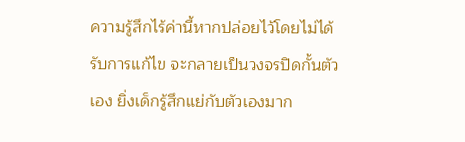ความรู้สึกไร้ค่านี้หากปล่อยไว้โดยไม่ได้รับการแก้ไข จะกลายเป็นวงจรปิดกั้นตัวเอง ยิ่งเด็กรู้สึกแย่กับตัวเองมาก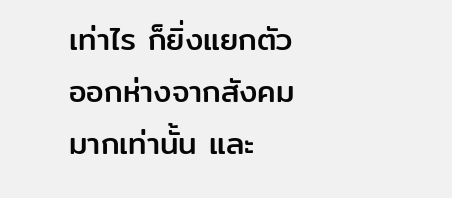เท่าไร ก็ยิ่งแยกตัวออกห่างจากสังคมมากเท่านั้น และ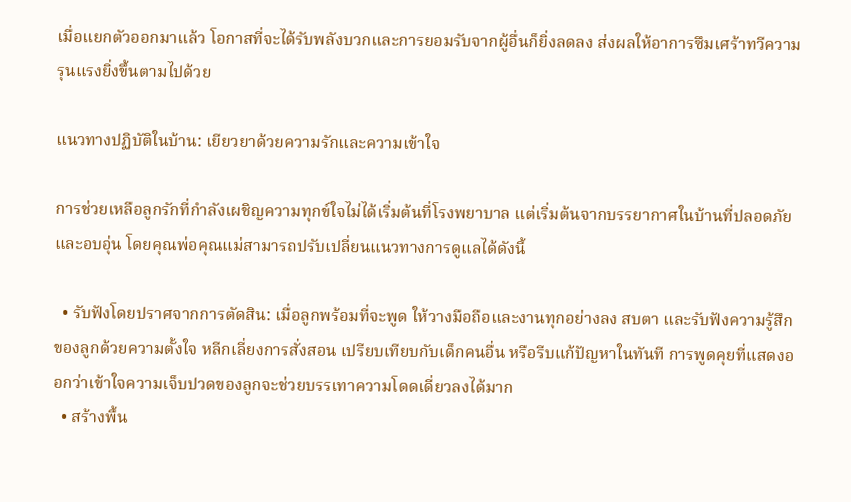เมื่อแยกตัวออกมาแล้ว โอกาสที่จะได้รับพลังบวกและการยอมรับจากผู้อื่นก็ยิ่งลดลง ส่งผลให้อาการซึมเศร้าทวีความรุนแรงยิ่งขึ้นตามไปด้วย

แนวทางปฏิบัติในบ้าน: เยียวยาด้วยความรักและความเข้าใจ

การช่วยเหลือลูกรักที่กำลังเผชิญความทุกข์ใจไม่ได้เริ่มต้นที่โรงพยาบาล แต่เริ่มต้นจากบรรยากาศในบ้านที่ปลอดภัยและอบอุ่น โดยคุณพ่อคุณแม่สามารถปรับเปลี่ยนแนวทางการดูแลได้ดังนี้

  • รับฟังโดยปราศจากการตัดสิน: เมื่อลูกพร้อมที่จะพูด ให้วางมือถือและงานทุกอย่างลง สบตา และรับฟังความรู้สึกของลูกด้วยความตั้งใจ หลีกเลี่ยงการสั่งสอน เปรียบเทียบกับเด็กคนอื่น หรือรีบแก้ปัญหาในทันที การพูดคุยที่แสดงออกว่าเข้าใจความเจ็บปวดของลูกจะช่วยบรรเทาความโดดเดี่ยวลงได้มาก
  • สร้างพื้น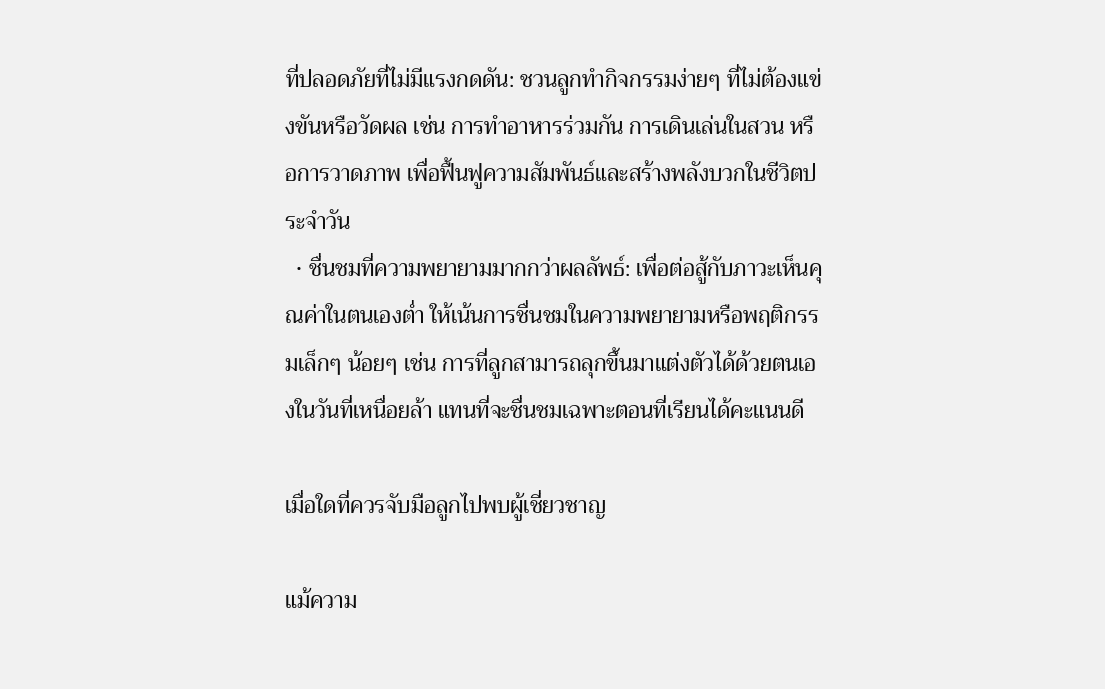ที่ปลอดภัยที่ไม่มีแรงกดดัน: ชวนลูกทำกิจกรรมง่ายๆ ที่ไม่ต้องแข่งขันหรือวัดผล เช่น การทำอาหารร่วมกัน การเดินเล่นในสวน หรือการวาดภาพ เพื่อฟื้นฟูความสัมพันธ์และสร้างพลังบวกในชีวิตประจำวัน
  • ชื่นชมที่ความพยายามมากกว่าผลลัพธ์: เพื่อต่อสู้กับภาวะเห็นคุณค่าในตนเองต่ำ ให้เน้นการชื่นชมในความพยายามหรือพฤติกรรมเล็กๆ น้อยๆ เช่น การที่ลูกสามารถลุกขึ้นมาแต่งตัวได้ด้วยตนเองในวันที่เหนื่อยล้า แทนที่จะชื่นชมเฉพาะตอนที่เรียนได้คะแนนดี

เมื่อใดที่ควรจับมือลูกไปพบผู้เชี่ยวชาญ

แม้ความ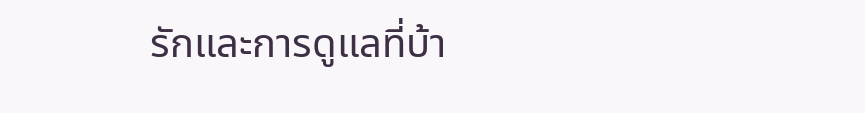รักและการดูแลที่บ้า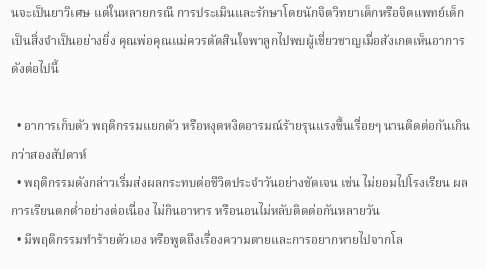นจะเป็นยาวิเศษ แต่ในหลายกรณี การประเมินและรักษาโดยนักจิตวิทยาเด็กหรือจิตแพทย์เด็กเป็นสิ่งจำเป็นอย่างยิ่ง คุณพ่อคุณแม่ควรตัดสินใจพาลูกไปพบผู้เชี่ยวชาญเมื่อสังเกตเห็นอาการดังต่อไปนี้

  • อาการเก็บตัว พฤติกรรมแยกตัว หรือหงุดหงิดอารมณ์ร้ายรุนแรงขึ้นเรื่อยๆ นานติดต่อกันเกินกว่าสองสัปดาห์
  • พฤติกรรมดังกล่าวเริ่มส่งผลกระทบต่อชีวิตประจำวันอย่างชัดเจน เช่น ไม่ยอมไปโรงเรียน ผลการเรียนตกต่ำอย่างต่อเนื่อง ไม่กินอาหาร หรือนอนไม่หลับติดต่อกันหลายวัน
  • มีพฤติกรรมทำร้ายตัวเอง หรือพูดถึงเรื่องความตายและการอยากหายไปจากโล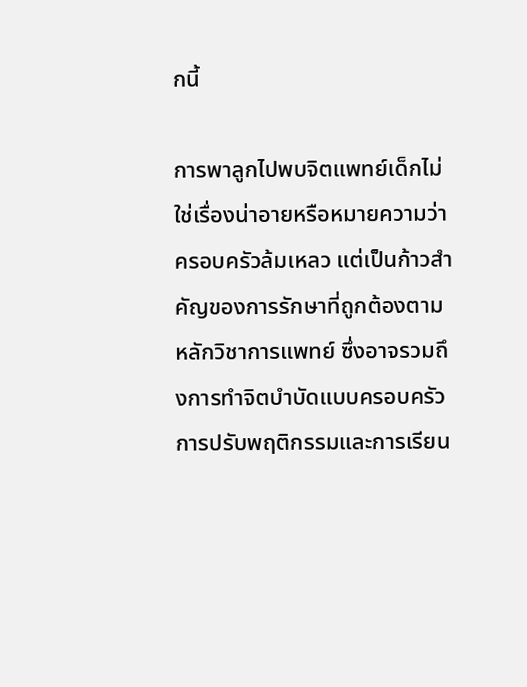กนี้

การพาลูกไปพบจิตแพทย์เด็กไม่ใช่เรื่องน่าอายหรือหมายความว่าครอบครัวล้มเหลว แต่เป็นก้าวสำคัญของการรักษาที่ถูกต้องตามหลักวิชาการแพทย์ ซึ่งอาจรวมถึงการทำจิตบำบัดแบบครอบครัว การปรับพฤติกรรมและการเรียน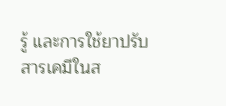รู้ และการใช้ยาปรับสารเคมีในส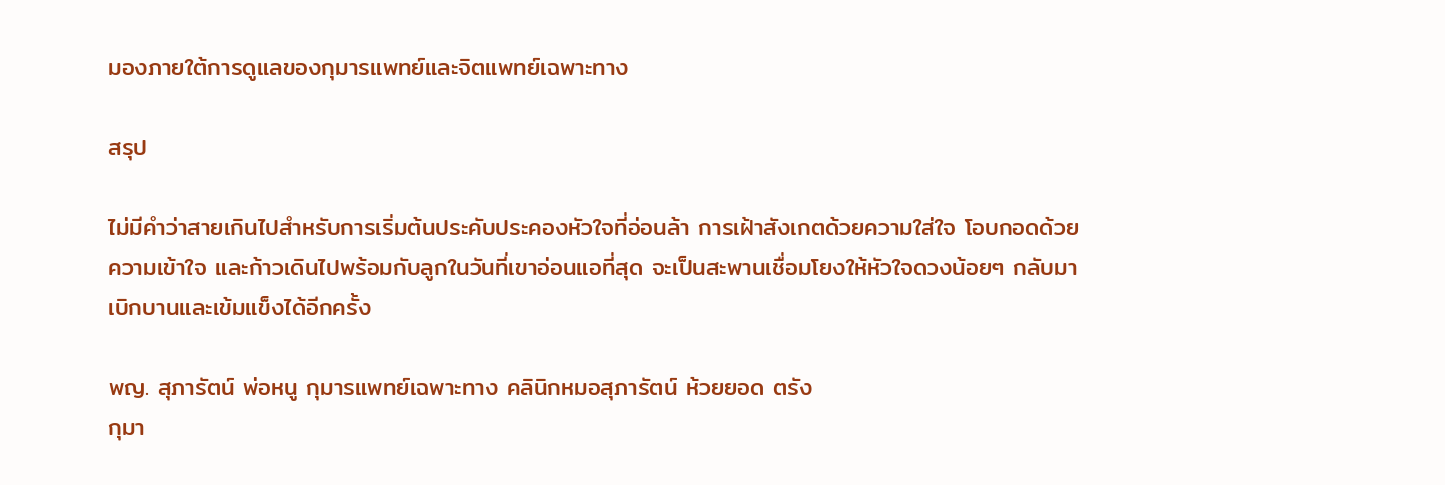มองภายใต้การดูแลของกุมารแพทย์และจิตแพทย์เฉพาะทาง

สรุป

ไม่มีคำว่าสายเกินไปสำหรับการเริ่มต้นประคับประคองหัวใจที่อ่อนล้า การเฝ้าสังเกตด้วยความใส่ใจ โอบกอดด้วยความเข้าใจ และก้าวเดินไปพร้อมกับลูกในวันที่เขาอ่อนแอที่สุด จะเป็นสะพานเชื่อมโยงให้หัวใจดวงน้อยๆ กลับมาเบิกบานและเข้มแข็งได้อีกครั้ง

พญ. สุภารัตน์ พ่อหนู กุมารแพทย์เฉพาะทาง คลินิกหมอสุภารัตน์ ห้วยยอด ตรัง
กุมา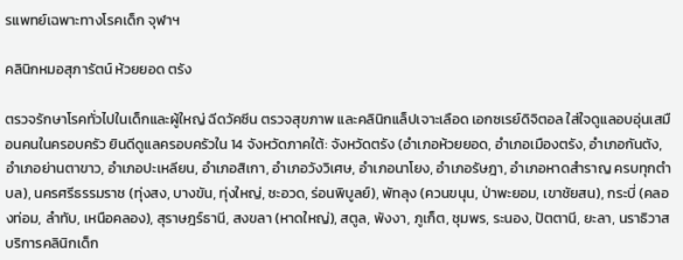รแพทย์เฉพาะทางโรคเด็ก จุฬาฯ

คลินิกหมอสุภารัตน์ ห้วยยอด ตรัง

ตรวจรักษาโรคทั่วไปในเด็กและผู้ใหญ่ ฉีดวัคซีน ตรวจสุขภาพ และคลินิกแล็ปเจาะเลือด เอกซเรย์ดิจิตอล ใส่ใจดูแลอบอุ่นเสมือนคนในครอบครัว ยินดีดูแลครอบครัวใน 14 จังหวัดภาคใต้: จังหวัดตรัง (อำเภอห้วยยอด, อำเภอเมืองตรัง, อำเภอกันตัง, อำเภอย่านตาขาว, อำเภอปะเหลียน, อำเภอสิเกา, อำเภอวังวิเศษ, อำเภอนาโยง, อำเภอรัษฎา, อำเภอหาดสำราญ ครบทุกตำบล), นครศรีธรรมราช (ทุ่งสง, บางขัน, ทุ่งใหญ่, ชะอวด, ร่อนพิบูลย์), พัทลุง (ควนขนุน, ป่าพะยอม, เขาชัยสน), กระบี่ (คลองท่อม, ลำทับ, เหนือคลอง), สุราษฎร์ธานี, สงขลา (หาดใหญ่), สตูล, พังงา, ภูเก็ต, ชุมพร, ระนอง, ปัตตานี, ยะลา, นราธิวาส บริการคลินิกเด็ก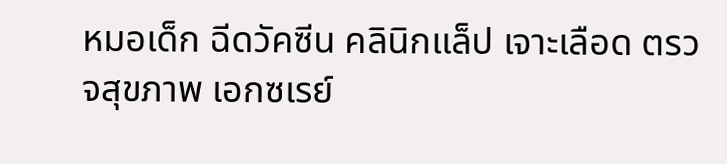หมอเด็ก ฉีดวัคซีน คลินิกแล็ป เจาะเลือด ตรวจสุขภาพ เอกซเรย์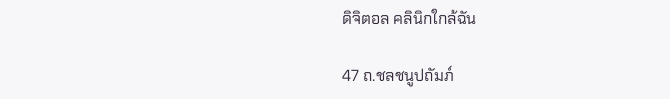ดิจิตอล คลินิกใกล้ฉัน

47 ถ.ชลชนูปถัมภ์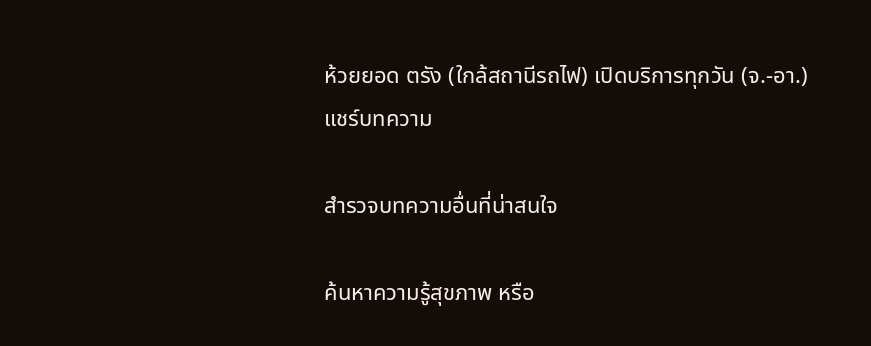ห้วยยอด ตรัง (ใกล้สถานีรถไฟ) เปิดบริการทุกวัน (จ.-อา.)
แชร์บทความ

สำรวจบทความอื่นที่น่าสนใจ

ค้นหาความรู้สุขภาพ หรือ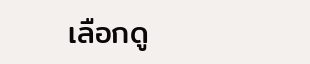เลือกดู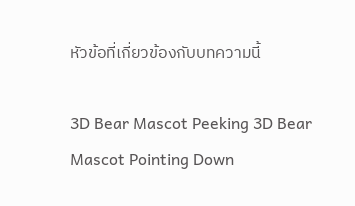หัวข้อที่เกี่ยวข้องกับบทความนี้

3D Bear Mascot Peeking 3D Bear Mascot Pointing Down